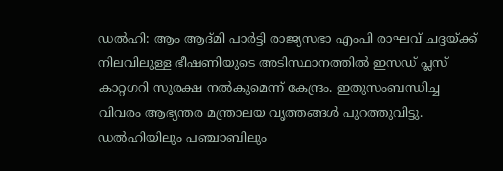ഡൽഹി: ആം ആദ്മി പാർട്ടി രാജ്യസഭാ എംപി രാഘവ് ചദ്ദയ്ക്ക് നിലവിലുള്ള ഭീഷണിയുടെ അടിസ്ഥാനത്തിൽ ഇസഡ് പ്ലസ് കാറ്റഗറി സുരക്ഷ നൽകുമെന്ന് കേന്ദ്രം. ഇതുസംബന്ധിച്ച വിവരം ആഭ്യന്തര മന്ത്രാലയ വൃത്തങ്ങൾ പുറത്തുവിട്ടു. ഡൽഹിയിലും പഞ്ചാബിലും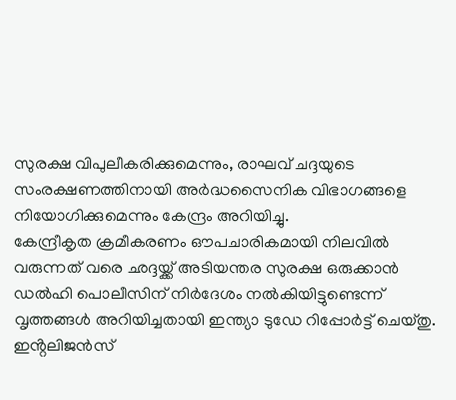സുരക്ഷ വിപുലീകരിക്കുമെന്നും, രാഘവ് ചദ്ദയുടെ സംരക്ഷണത്തിനായി അർദ്ധസൈനിക വിഭാഗങ്ങളെ നിയോഗിക്കുമെന്നും കേന്ദ്രം അറിയിച്ചു.
കേന്ദ്രീകൃത ക്രമീകരണം ഔപചാരികമായി നിലവിൽ വരുന്നത് വരെ ഛദ്ദയ്ക്ക് അടിയന്തര സുരക്ഷ ഒരുക്കാൻ ഡൽഹി പൊലീസിന് നിർദേശം നൽകിയിട്ടുണ്ടെന്ന് വൃത്തങ്ങൾ അറിയിച്ചതായി ഇന്ത്യാ ടുഡേ റിപ്പോർട്ട് ചെയ്തു. ഇൻ്റലിജൻസ്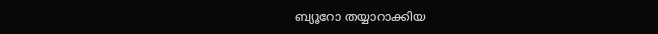ബ്യൂറോ തയ്യാറാക്കിയ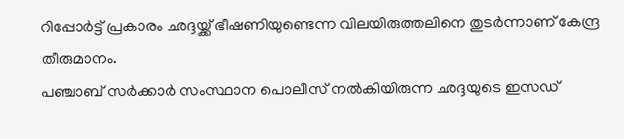റിപ്പോർട്ട് പ്രകാരം ഛദ്ദയ്ക്ക് ഭീഷണിയുണ്ടെന്ന വിലയിരുത്തലിനെ തുടർന്നാണ് കേന്ദ്ര തീരുമാനം.
പഞ്ചാബ് സർക്കാർ സംസ്ഥാന പൊലീസ് നൽകിയിരുന്ന ഛദ്ദയുടെ ഇസഡ്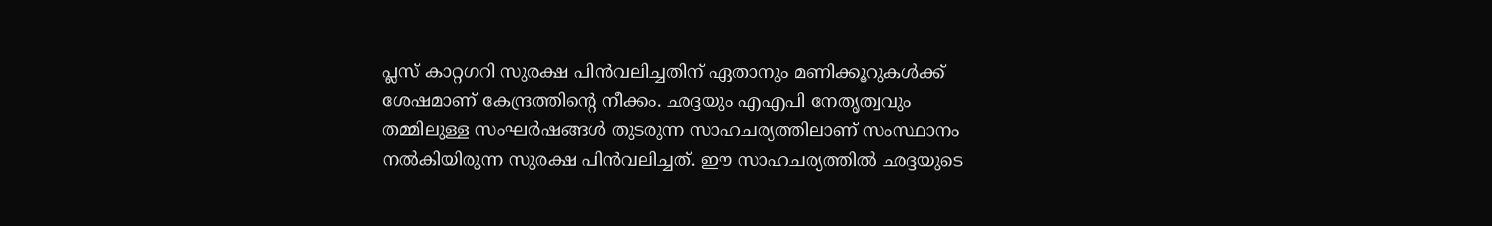പ്ലസ് കാറ്റഗറി സുരക്ഷ പിൻവലിച്ചതിന് ഏതാനും മണിക്കൂറുകൾക്ക് ശേഷമാണ് കേന്ദ്രത്തിൻ്റെ നീക്കം. ഛദ്ദയും എഎപി നേതൃത്വവും തമ്മിലുള്ള സംഘർഷങ്ങൾ തുടരുന്ന സാഹചര്യത്തിലാണ് സംസ്ഥാനം നൽകിയിരുന്ന സുരക്ഷ പിൻവലിച്ചത്. ഈ സാഹചര്യത്തിൽ ഛദ്ദയുടെ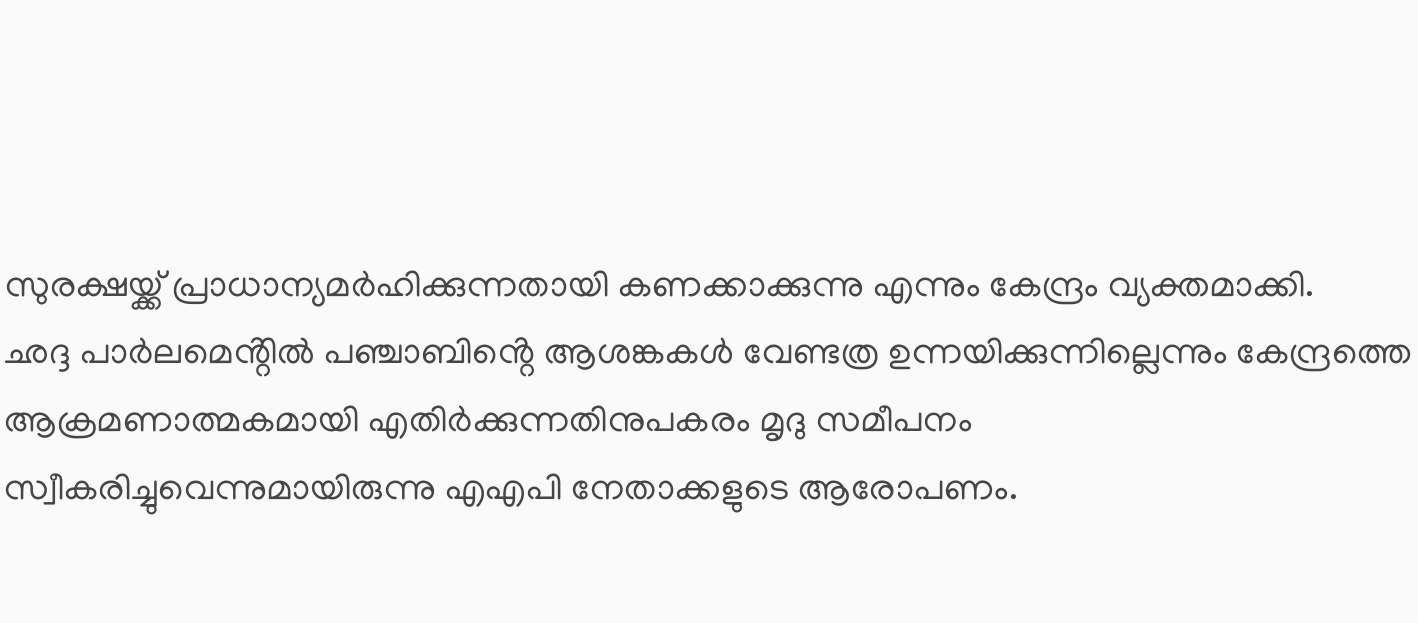സുരക്ഷയ്ക്ക് പ്രാധാന്യമർഹിക്കുന്നതായി കണക്കാക്കുന്നു എന്നും കേന്ദ്രം വ്യക്തമാക്കി.
ഛദ്ദ പാർലമെൻ്റിൽ പഞ്ചാബിൻ്റെ ആശങ്കകൾ വേണ്ടത്ര ഉന്നയിക്കുന്നില്ലെന്നും കേന്ദ്രത്തെ ആക്രമണാത്മകമായി എതിർക്കുന്നതിനുപകരം മൃദു സമീപനം സ്വീകരിച്ചുവെന്നുമായിരുന്നു എഎപി നേതാക്കളുടെ ആരോപണം.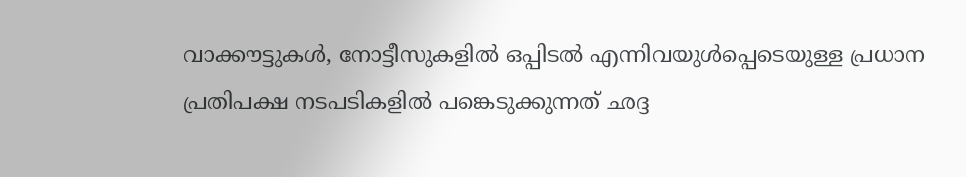വാക്കൗട്ടുകൾ, നോട്ടീസുകളിൽ ഒപ്പിടൽ എന്നിവയുൾപ്പെടെയുള്ള പ്രധാന പ്രതിപക്ഷ നടപടികളിൽ പങ്കെടുക്കുന്നത് ഛദ്ദ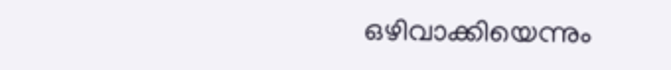ഒഴിവാക്കിയെന്നും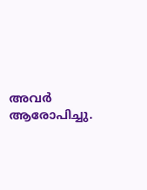അവർ ആരോപിച്ചു.